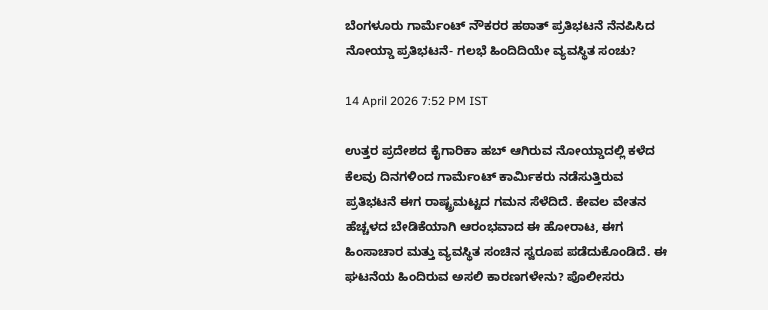ಬೆಂಗಳೂರು ಗಾರ್ಮೆಂಟ್‌ ನೌಕರರ ಹಠಾತ್‌ ಪ್ರತಿಭಟನೆ ನೆನಪಿಸಿದ ನೋಯ್ಡಾ ಪ್ರತಿಭಟನೆ- ಗಲಭೆ ಹಿಂದಿದಿಯೇ ವ್ಯವಸ್ಥಿತ ಸಂಚು?

14 April 2026 7:52 PM IST

ಉತ್ತರ ಪ್ರದೇಶದ ಕೈಗಾರಿಕಾ ಹಬ್ ಆಗಿರುವ ನೋಯ್ಡಾದಲ್ಲಿ ಕಳೆದ ಕೆಲವು ದಿನಗಳಿಂದ ಗಾರ್ಮೆಂಟ್ ಕಾರ್ಮಿಕರು ನಡೆಸುತ್ತಿರುವ ಪ್ರತಿಭಟನೆ ಈಗ ರಾಷ್ಟ್ರಮಟ್ಟದ ಗಮನ ಸೆಳೆದಿದೆ. ಕೇವಲ ವೇತನ ಹೆಚ್ಚಳದ ಬೇಡಿಕೆಯಾಗಿ ಆರಂಭವಾದ ಈ ಹೋರಾಟ, ಈಗ ಹಿಂಸಾಚಾರ ಮತ್ತು ವ್ಯವಸ್ಥಿತ ಸಂಚಿನ ಸ್ವರೂಪ ಪಡೆದುಕೊಂಡಿದೆ. ಈ ಘಟನೆಯ ಹಿಂದಿರುವ ಅಸಲಿ ಕಾರಣಗಳೇನು? ಪೊಲೀಸರು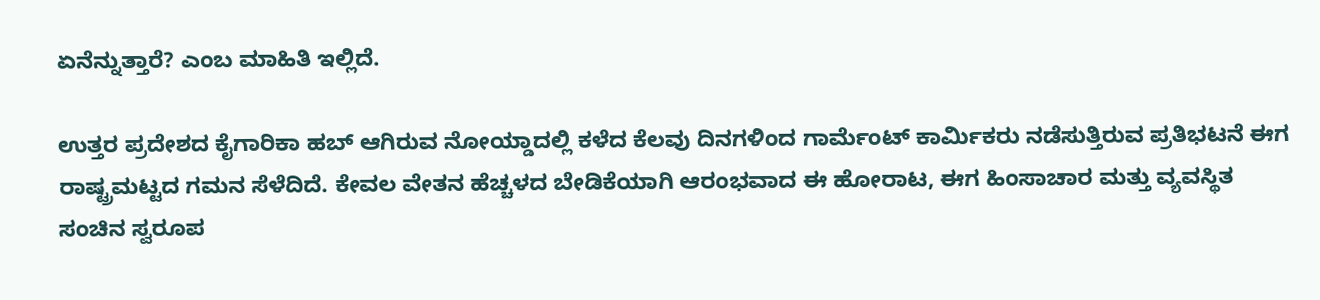ಏನೆನ್ನುತ್ತಾರೆ? ಎಂಬ ಮಾಹಿತಿ ಇಲ್ಲಿದೆ.

ಉತ್ತರ ಪ್ರದೇಶದ ಕೈಗಾರಿಕಾ ಹಬ್ ಆಗಿರುವ ನೋಯ್ಡಾದಲ್ಲಿ ಕಳೆದ ಕೆಲವು ದಿನಗಳಿಂದ ಗಾರ್ಮೆಂಟ್ ಕಾರ್ಮಿಕರು ನಡೆಸುತ್ತಿರುವ ಪ್ರತಿಭಟನೆ ಈಗ ರಾಷ್ಟ್ರಮಟ್ಟದ ಗಮನ ಸೆಳೆದಿದೆ. ಕೇವಲ ವೇತನ ಹೆಚ್ಚಳದ ಬೇಡಿಕೆಯಾಗಿ ಆರಂಭವಾದ ಈ ಹೋರಾಟ, ಈಗ ಹಿಂಸಾಚಾರ ಮತ್ತು ವ್ಯವಸ್ಥಿತ ಸಂಚಿನ ಸ್ವರೂಪ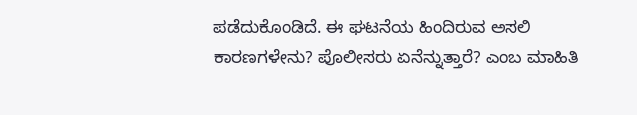ಪಡೆದುಕೊಂಡಿದೆ. ಈ ಘಟನೆಯ ಹಿಂದಿರುವ ಅಸಲಿ ಕಾರಣಗಳೇನು? ಪೊಲೀಸರು ಏನೆನ್ನುತ್ತಾರೆ? ಎಂಬ ಮಾಹಿತಿ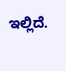ಇಲ್ಲಿದೆ.